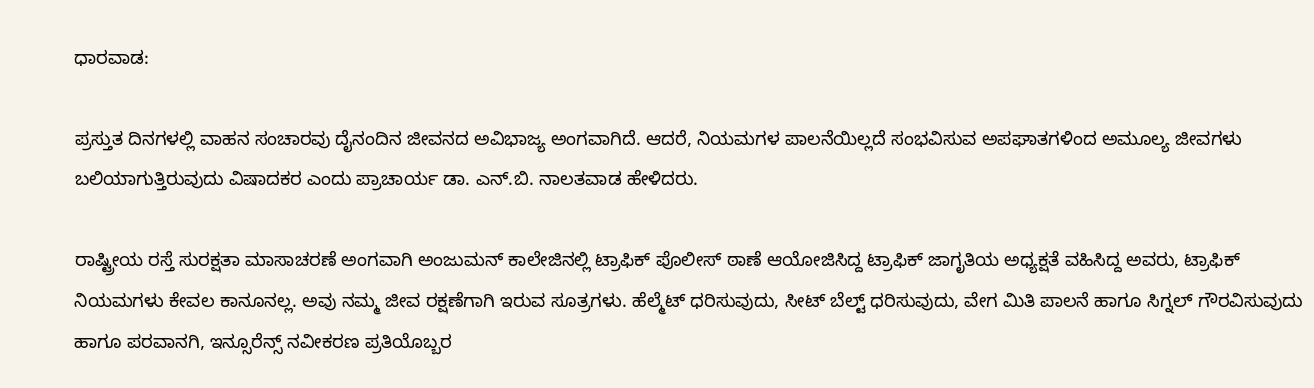ಧಾರವಾಡ:

ಪ್ರಸ್ತುತ ದಿನಗಳಲ್ಲಿ ವಾಹನ ಸಂಚಾರವು ದೈನಂದಿನ ಜೀವನದ ಅವಿಭಾಜ್ಯ ಅಂಗವಾಗಿದೆ. ಆದರೆ, ನಿಯಮಗಳ ಪಾಲನೆಯಿಲ್ಲದೆ ಸಂಭವಿಸುವ ಅಪಘಾತಗಳಿಂದ ಅಮೂಲ್ಯ ಜೀವಗಳು ಬಲಿಯಾಗುತ್ತಿರುವುದು ವಿಷಾದಕರ ಎಂದು ಪ್ರಾಚಾರ್ಯ ಡಾ. ಎನ್‌.ಬಿ. ನಾಲತವಾಡ ಹೇಳಿದರು.

ರಾಷ್ಟ್ರೀಯ ರಸ್ತೆ ಸುರಕ್ಷತಾ ಮಾಸಾಚರಣೆ ಅಂಗವಾಗಿ ಅಂಜುಮನ್‌ ಕಾಲೇಜಿನಲ್ಲಿ ಟ್ರಾಫಿಕ್‌ ಪೊಲೀಸ್‌ ಠಾಣೆ ಆಯೋಜಿಸಿದ್ದ ಟ್ರಾಫಿಕ್ ಜಾಗೃತಿಯ ಅಧ್ಯಕ್ಷತೆ ವಹಿಸಿದ್ದ ಅವರು, ಟ್ರಾಫಿಕ್ ನಿಯಮಗಳು ಕೇವಲ ಕಾನೂನಲ್ಲ. ಅವು ನಮ್ಮ ಜೀವ ರಕ್ಷಣೆಗಾಗಿ ಇರುವ ಸೂತ್ರಗಳು. ಹೆಲ್ಮೆಟ್ ಧರಿಸುವುದು, ಸೀಟ್ ಬೆಲ್ಟ್ ಧರಿಸುವುದು, ವೇಗ ಮಿತಿ ಪಾಲನೆ ಹಾಗೂ ಸಿಗ್ನಲ್‌ ಗೌರವಿಸುವುದು ಹಾಗೂ ಪರವಾನಗಿ, ಇನ್ಸೂರೆನ್ಸ್‌ ನವೀಕರಣ ಪ್ರತಿಯೊಬ್ಬರ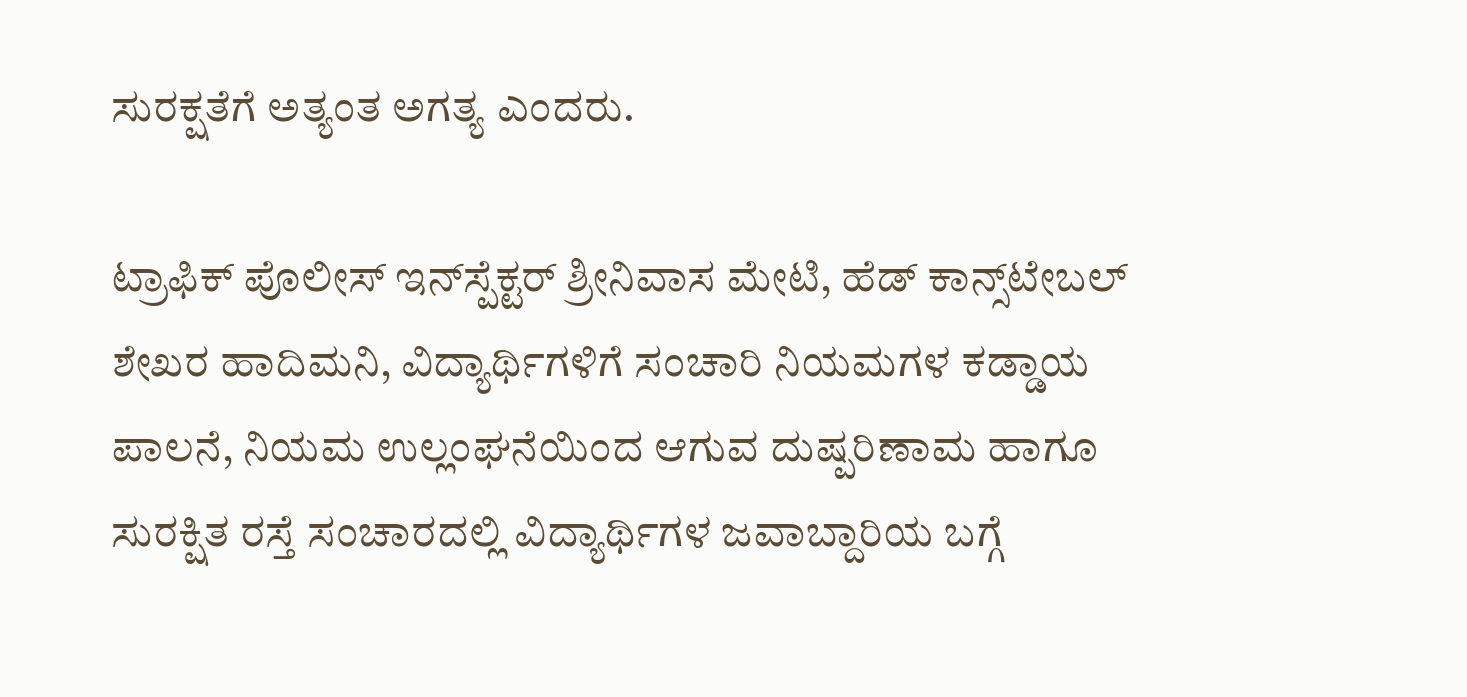ಸುರಕ್ಷತೆಗೆ ಅತ್ಯಂತ ಅಗತ್ಯ ಎಂದರು.

ಟ್ರಾಫಿಕ್‌ ಪೊಲೀಸ್‌ ಇನ್‌ಸ್ಪೆಕ್ಟರ್‌ ಶ್ರೀನಿವಾಸ ಮೇಟಿ, ಹೆಡ್ ಕಾನ್ಸ್‌ಟೇಬಲ್ ಶೇಖರ ಹಾದಿಮನಿ, ವಿದ್ಯಾರ್ಥಿಗಳಿಗೆ ಸಂಚಾರಿ ನಿಯಮಗಳ ಕಡ್ಡಾಯ ಪಾಲನೆ, ನಿಯಮ ಉಲ್ಲಂಘನೆಯಿಂದ ಆಗುವ ದುಷ್ಪರಿಣಾಮ ಹಾಗೂ ಸುರಕ್ಷಿತ ರಸ್ತೆ ಸಂಚಾರದಲ್ಲಿ ವಿದ್ಯಾರ್ಥಿಗಳ ಜವಾಬ್ದಾರಿಯ ಬಗ್ಗೆ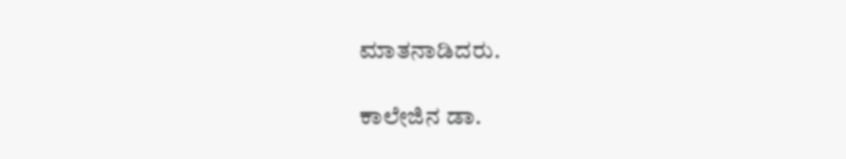ಮಾತನಾಡಿದರು.

ಕಾಲೇಜಿನ ಡಾ.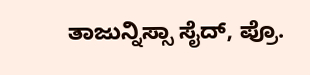ತಾಜುನ್ನಿಸ್ಸಾ ಸೈದ್‌, ಪ್ರೊ.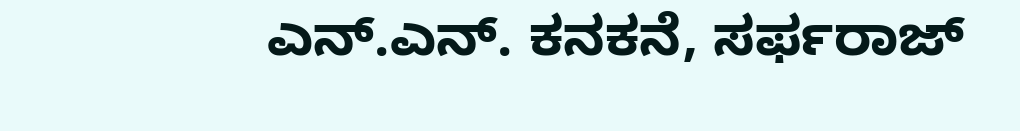ಎನ್.ಎನ್. ಕನಕನೆ, ಸರ್ಫರಾಜ್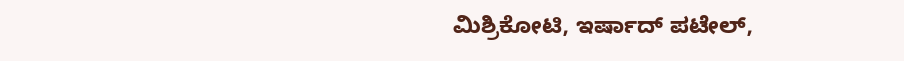ಮಿಶ್ರಿಕೋಟಿ, ಇರ್ಷಾದ್ ಪಟೇಲ್,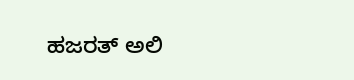ಹಜರತ್‌ ಅಲಿ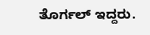ತೊರ್ಗಲ್ ಇದ್ದರು.